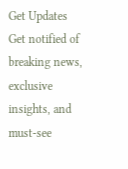Get Updates
Get notified of breaking news, exclusive insights, and must-see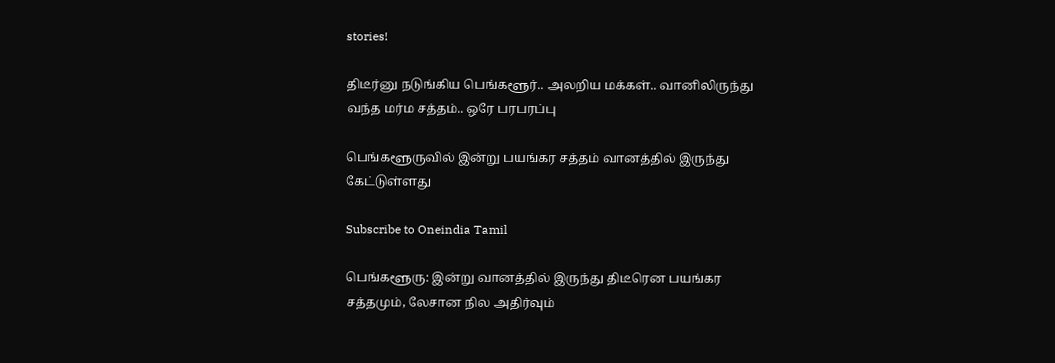stories!

திடீர்னு நடுங்கிய பெங்களூர்.. அலறிய மக்கள்.. வானிலிருந்து வந்த மர்ம சத்தம்.. ஒரே பரபரப்பு

பெங்களூருவில் இன்று பயங்கர சத்தம் வானத்தில் இருந்து கேட்டுள்ளது

Subscribe to Oneindia Tamil

பெங்களூரு: இன்று வானத்தில் இருந்து திடீரென பயங்கர சத்தமும், லேசான நில அதிர்வும்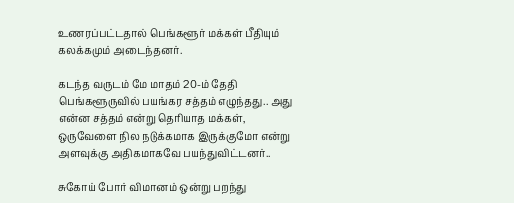உணரப்பட்டதால் பெங்களூர் மக்கள் பீதியும் கலக்கமும் அடைந்தனர்.

கடந்த வருடம் மே மாதம் 20-ம் தேதி பெங்களூருவில் பயங்கர சத்தம் எழுந்தது.. அது என்ன சத்தம் என்று தெரியாத மக்கள், ஒருவேளை நில நடுக்கமாக இருக்குமோ என்று அளவுக்கு அதிகமாகவே பயந்துவிட்டனர்..

சுகோய் போர் விமானம் ஒன்று பறந்து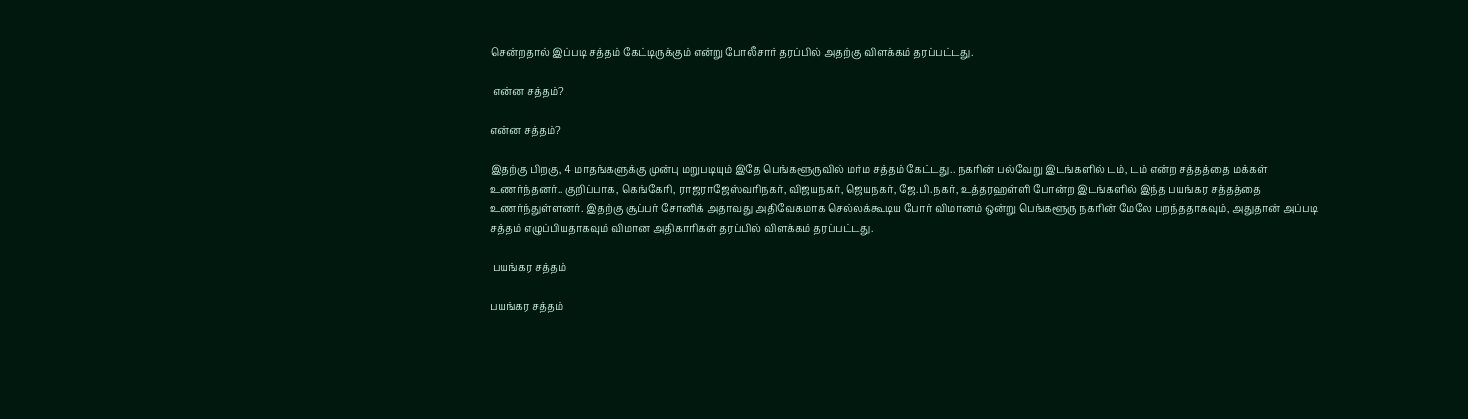சென்றதால் இப்படி சத்தம் கேட்டிருக்கும் என்று போலீசார் தரப்பில் அதற்கு விளக்கம் தரப்பட்டது.

 என்ன சத்தம்?

என்ன சத்தம்?

இதற்கு பிறகு, 4 மாதங்களுக்கு முன்பு மறுபடியும் இதே பெங்களூருவில் மர்ம சத்தம் கேட்டது.. நகரின் பல்வேறு இடங்களில் டம், டம் என்ற சத்தத்தை மக்கள் உணர்ந்தனர்.. குறிப்பாக, கெங்கேரி, ராஜராஜேஸ்வரிநகர், விஜயநகர், ஜெயநகர், ஜே.பி.நகர், உத்தரஹள்ளி போன்ற இடங்களில் இந்த பயங்கர சத்தத்தை உணர்ந்துள்ளனர். இதற்கு சூப்பர் சோனிக் அதாவது அதிவேகமாக செல்லக்கூடிய போர் விமானம் ஒன்று பெங்களூரு நகரின் மேலே பறந்ததாகவும், அதுதான் அப்படி சத்தம் எழுப்பியதாகவும் விமான அதிகாரிகள் தரப்பில் விளக்கம் தரப்பட்டது.

 பயங்கர சத்தம்

பயங்கர சத்தம்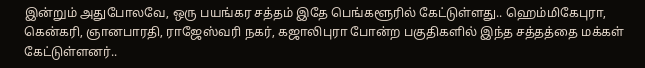இன்றும் அதுபோலவே, ஒரு பயங்கர சத்தம் இதே பெங்களூரில் கேட்டுள்ளது.. ஹெம்மிகேபுரா, கென்கரி, ஞானபாரதி, ராஜேஸ்வரி நகர், கஜாலிபுரா போன்ற பகுதிகளில் இந்த சத்தத்தை மக்கள் கேட்டுள்ளனர்..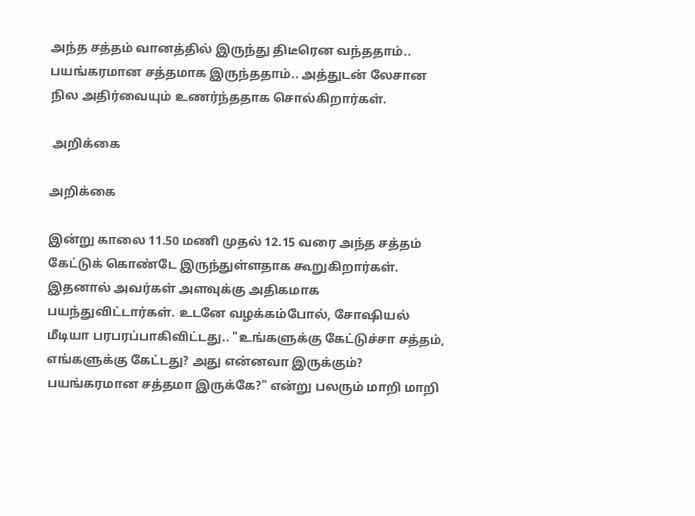அந்த சத்தம் வானத்தில் இருந்து திடீரென வந்ததாம்.. பயங்கரமான சத்தமாக இருந்ததாம்.. அத்துடன் லேசான நில அதிர்வையும் உணர்ந்ததாக சொல்கிறார்கள்.

 அறிக்கை

அறிக்கை

இன்று காலை 11.50 மணி முதல் 12.15 வரை அந்த சத்தம் கேட்டுக் கொண்டே இருந்துள்ளதாக கூறுகிறார்கள். இதனால் அவர்கள் அளவுக்கு அதிகமாக பயந்துவிட்டார்கள். உடனே வழக்கம்போல், சோஷியல் மீடியா பரபரப்பாகிவிட்டது.. "உங்களுக்கு கேட்டுச்சா சத்தம், எங்களுக்கு கேட்டது? அது என்னவா இருக்கும்? பயங்கரமான சத்தமா இருக்கே?" என்று பலரும் மாறி மாறி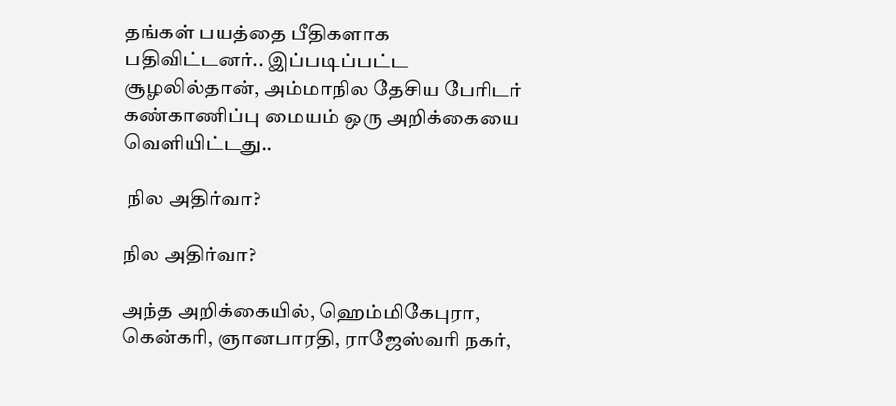தங்கள் பயத்தை பீதிகளாக பதிவிட்டனர்.. இப்படிப்பட்ட சூழலில்தான், அம்மாநில தேசிய பேரிடர் கண்காணிப்பு மையம் ஒரு அறிக்கையை வெளியிட்டது..

 நில அதிர்வா?

நில அதிர்வா?

அந்த அறிக்கையில், ஹெம்மிகேபுரா, கென்கரி, ஞானபாரதி, ராஜேஸ்வரி நகர்,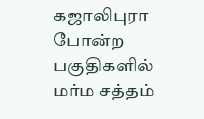கஜாலிபுரா போன்ற பகுதிகளில் மர்ம சத்தம்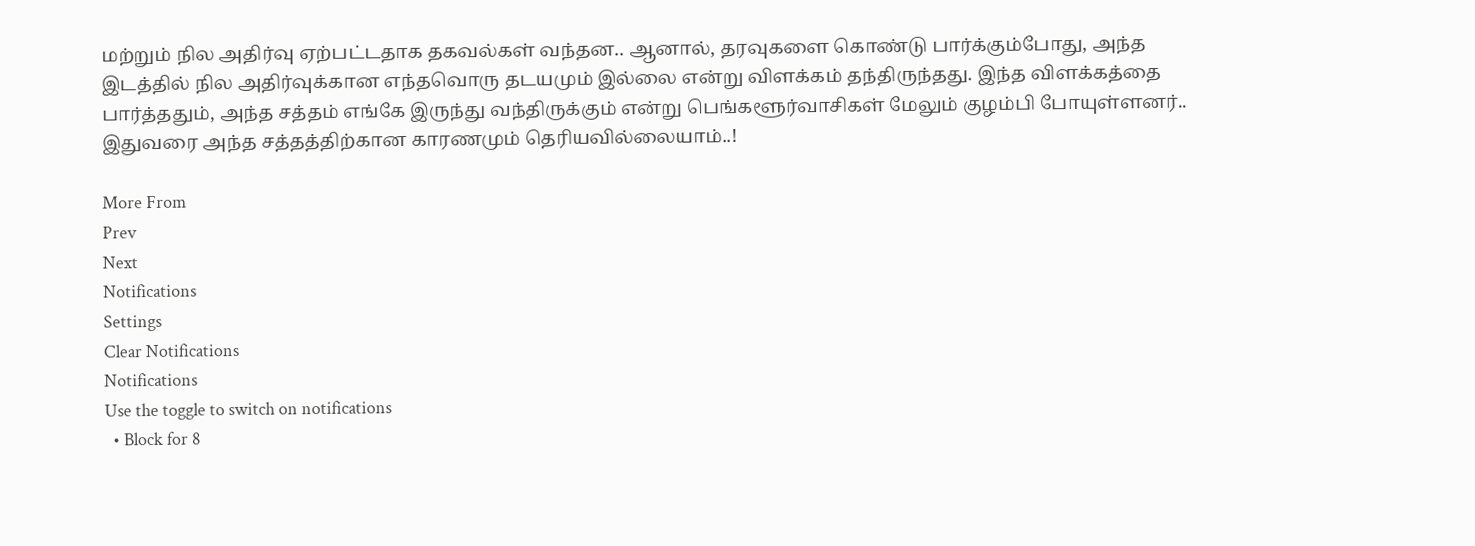மற்றும் நில அதிர்வு ஏற்பட்டதாக தகவல்கள் வந்தன.. ஆனால், தரவுகளை கொண்டு பார்க்கும்போது, அந்த இடத்தில் நில அதிர்வுக்கான எந்தவொரு தடயமும் இல்லை என்று விளக்கம் தந்திருந்தது. இந்த விளக்கத்தை பார்த்ததும், அந்த சத்தம் எங்கே இருந்து வந்திருக்கும் என்று பெங்களூர்வாசிகள் மேலும் குழம்பி போயுள்ளனர்.. இதுவரை அந்த சத்தத்திற்கான காரணமும் தெரியவில்லையாம்..!

More From
Prev
Next
Notifications
Settings
Clear Notifications
Notifications
Use the toggle to switch on notifications
  • Block for 8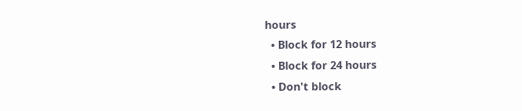hours
  • Block for 12 hours
  • Block for 24 hours
  • Don't block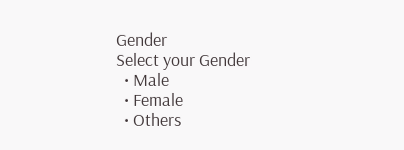Gender
Select your Gender
  • Male
  • Female
  • Others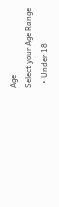Age
Select your Age Range
  • Under 18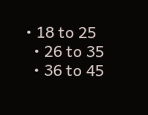• 18 to 25
  • 26 to 35
  • 36 to 45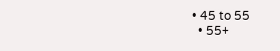• 45 to 55
  • 55+